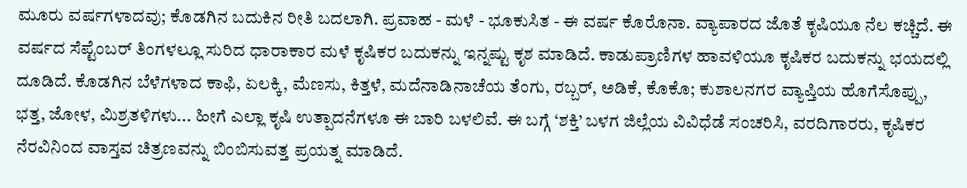ಮೂರು ವರ್ಷಗಳಾದವು; ಕೊಡಗಿನ ಬದುಕಿನ ರೀತಿ ಬದಲಾಗಿ. ಪ್ರವಾಹ - ಮಳೆ - ಭೂಕುಸಿತ - ಈ ವರ್ಷ ಕೊರೊನಾ. ವ್ಯಾಪಾರದ ಜೊತೆ ಕೃಷಿಯೂ ನೆಲ ಕಚ್ಚಿದೆ. ಈ ವರ್ಷದ ಸೆಪ್ಟೆಂಬರ್ ತಿಂಗಳಲ್ಲೂ ಸುರಿದ ಧಾರಾಕಾರ ಮಳೆ ಕೃಷಿಕರ ಬದುಕನ್ನು ಇನ್ನಷ್ಟು ಕೃಶ ಮಾಡಿದೆ. ಕಾಡುಪ್ರಾಣಿಗಳ ಹಾವಳಿಯೂ ಕೃಷಿಕರ ಬದುಕನ್ನು ಭಯದಲ್ಲಿ ದೂಡಿದೆ. ಕೊಡಗಿನ ಬೆಳೆಗಳಾದ ಕಾಫಿ, ಏಲಕ್ಕಿ, ಮೆಣಸು, ಕಿತ್ತಳೆ, ಮದೆನಾಡಿನಾಚೆಯ ತೆಂಗು, ರಬ್ಬರ್, ಅಡಿಕೆ, ಕೊಕೊ; ಕುಶಾಲನಗರ ವ್ಯಾಪ್ತಿಯ ಹೊಗೆಸೊಪ್ಪು, ಭತ್ತ, ಜೋಳ, ಮಿಶ್ರತಳಿಗಳು... ಹೀಗೆ ಎಲ್ಲಾ ಕೃಷಿ ಉತ್ಪಾದನೆಗಳೂ ಈ ಬಾರಿ ಬಳಲಿವೆ. ಈ ಬಗ್ಗೆ ‘ಶಕ್ತಿ’ ಬಳಗ ಜಿಲ್ಲೆಯ ವಿವಿಧೆಡೆ ಸಂಚರಿಸಿ, ವರದಿಗಾರರು, ಕೃಷಿಕರ ನೆರವಿನಿಂದ ವಾಸ್ತವ ಚಿತ್ರಣವನ್ನು ಬಿಂಬಿಸುವತ್ತ ಪ್ರಯತ್ನ ಮಾಡಿದೆ.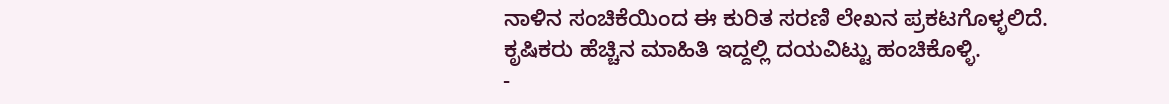ನಾಳಿನ ಸಂಚಿಕೆಯಿಂದ ಈ ಕುರಿತ ಸರಣಿ ಲೇಖನ ಪ್ರಕಟಗೊಳ್ಳಲಿದೆ. ಕೃಷಿಕರು ಹೆಚ್ಚಿನ ಮಾಹಿತಿ ಇದ್ದಲ್ಲಿ ದಯವಿಟ್ಟು ಹಂಚಿಕೊಳ್ಳಿ.
-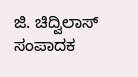ಜಿ. ಚಿದ್ವಿಲಾಸ್
ಸಂಪಾದಕ